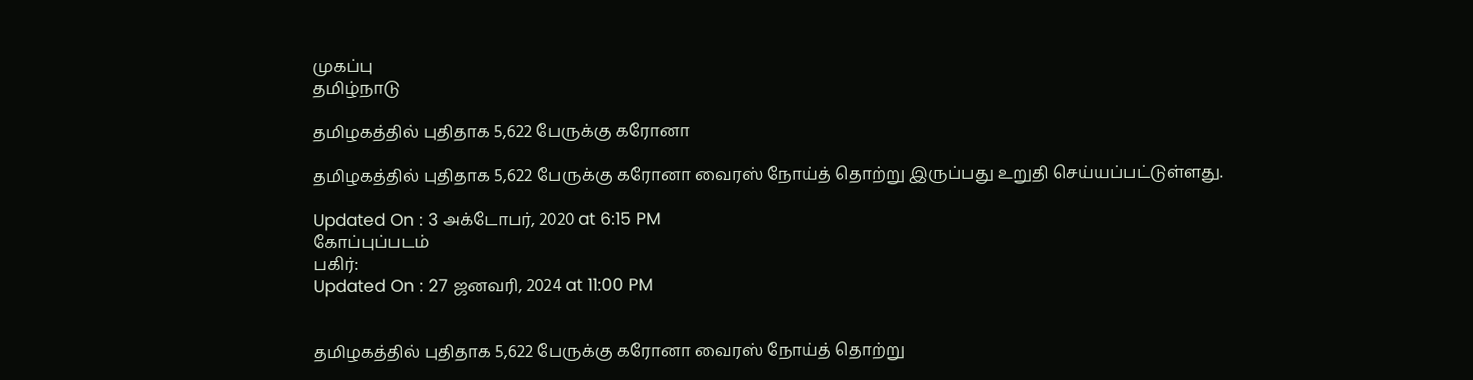முகப்பு
தமிழ்நாடு

தமிழகத்தில் புதிதாக 5,622 பேருக்கு கரோனா

தமிழகத்தில் புதிதாக 5,622 பேருக்கு கரோனா வைரஸ் நோய்த் தொற்று இருப்பது உறுதி செய்யப்பட்டுள்ளது.

Updated On : 3 அக்டோபர், 2020 at 6:15 PM
கோப்புப்படம்
பகிர்:
Updated On : 27 ஜனவரி, 2024 at 11:00 PM


தமிழகத்தில் புதிதாக 5,622 பேருக்கு கரோனா வைரஸ் நோய்த் தொற்று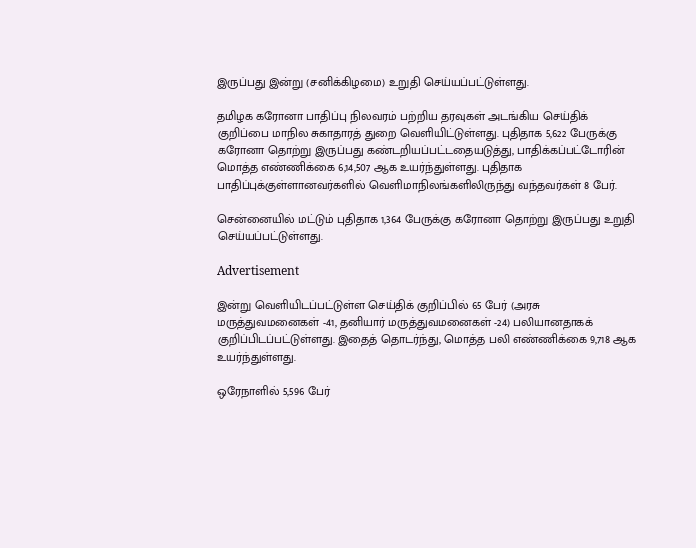இருப்பது இன்று (சனிக்கிழமை) உறுதி செய்யப்பட்டுள்ளது.

தமிழக கரோனா பாதிப்பு நிலவரம் பற்றிய தரவுகள் அடங்கிய செய்திக் குறிப்பை மாநில சுகாதாரத் துறை வெளியிட்டுள்ளது. புதிதாக 5,622 பேருக்கு கரோனா தொற்று இருப்பது கண்டறியப்பட்டதையடுத்து, பாதிக்கப்பட்டோரின் மொத்த எண்ணிக்கை 6,14,507 ஆக உயர்ந்துள்ளது. புதிதாக பாதிப்புக்குள்ளானவர்களில் வெளிமாநிலங்களிலிருந்து வந்தவர்கள் 8 பேர்.

சென்னையில் மட்டும் புதிதாக 1,364 பேருக்கு கரோனா தொற்று இருப்பது உறுதி செய்யப்பட்டுள்ளது.

Advertisement

இன்று வெளியிடப்பட்டுள்ள செய்திக் குறிப்பில் 65 பேர் (அரசு மருத்துவமனைகள் -41, தனியார் மருத்துவமனைகள் -24) பலியானதாகக் குறிப்பிடப்பட்டுள்ளது. இதைத் தொடர்ந்து, மொத்த பலி எண்ணிக்கை 9,718 ஆக உயர்ந்துள்ளது.

ஒரேநாளில் 5,596 பேர்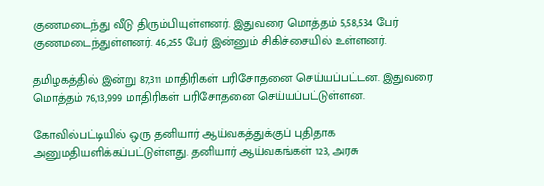குணமடைந்து வீடு திரும்பியுள்ளனர். இதுவரை மொத்தம் 5,58,534 பேர் குணமடைந்துள்ளனர். 46,255 பேர் இன்னும் சிகிச்சையில் உள்ளனர்.

தமிழகத்தில் இன்று 87,311 மாதிரிகள் பரிசோதனை செய்யப்பட்டன. இதுவரை மொத்தம் 76,13,999 மாதிரிகள் பரிசோதனை செய்யப்பட்டுள்ளன.

கோவில்பட்டியில் ஒரு தனியார் ஆய்வகத்துக்குப் புதிதாக அனுமதியளிக்கப்பட்டுள்ளது. தனியார் ஆய்வகங்கள் 123, அரசு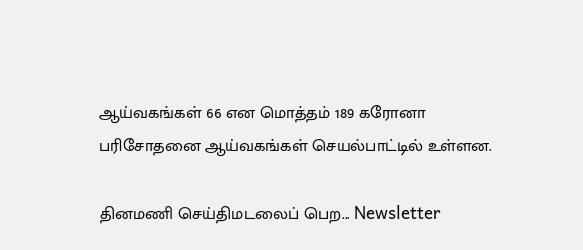ஆய்வகங்கள் 66 என மொத்தம் 189 கரோனா பரிசோதனை ஆய்வகங்கள் செயல்பாட்டில் உள்ளன.

தினமணி செய்திமடலைப் பெற... Newsletter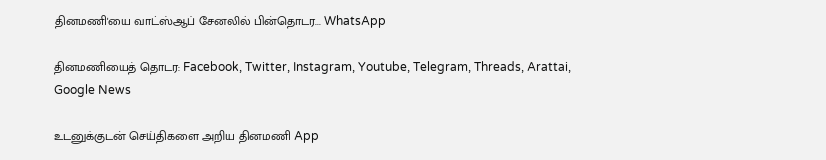தினமணி'யை வாட்ஸ்ஆப் சேனலில் பின்தொடர... WhatsApp

தினமணியைத் தொடர: Facebook, Twitter, Instagram, Youtube, Telegram, Threads, Arattai, Google News

உடனுக்குடன் செய்திகளை அறிய தினமணி App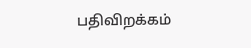பதிவிறக்கம்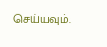செய்யவும்.